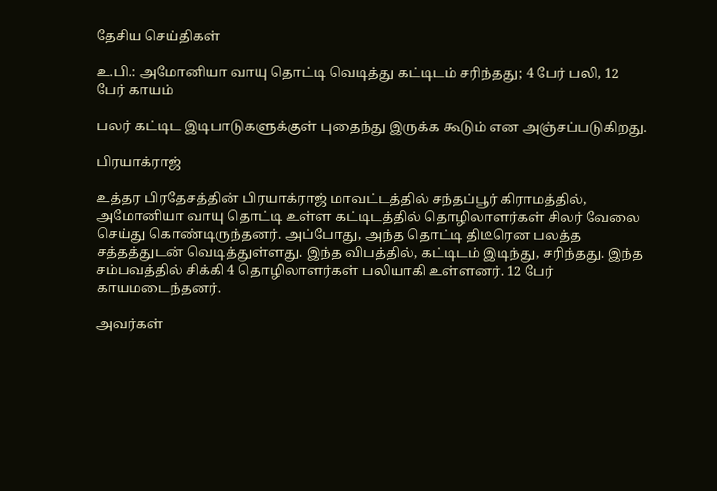தேசிய செய்திகள்

உ.பி.: அமோனியா வாயு தொட்டி வெடித்து கட்டிடம் சரிந்தது; 4 பேர் பலி, 12 பேர் காயம்

பலர் கட்டிட இடிபாடுகளுக்குள் புதைந்து இருக்க கூடும் என அஞ்சப்படுகிறது.

பிரயாக்ராஜ்

உத்தர பிரதேசத்தின் பிரயாக்ராஜ் மாவட்டத்தில் சந்தப்பூர் கிராமத்தில், அமோனியா வாயு தொட்டி உள்ள கட்டிடத்தில் தொழிலாளர்கள் சிலர் வேலை செய்து கொண்டிருந்தனர். அப்போது, அந்த தொட்டி திடீரென பலத்த சத்தத்துடன் வெடித்துள்ளது. இந்த விபத்தில், கட்டிடம் இடிந்து, சரிந்தது. இந்த சம்பவத்தில் சிக்கி 4 தொழிலாளர்கள் பலியாகி உள்ளனர். 12 பேர் காயமடைந்தனர்.

அவர்கள்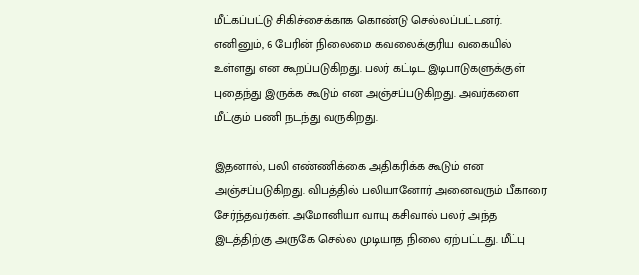மீட்கப்பட்டு சிகிச்சைக்காக கொண்டு செல்லப்பட்டனர். எனினும், 6 பேரின் நிலைமை கவலைக்குரிய வகையில் உள்ளது என கூறப்படுகிறது. பலர் கட்டிட இடிபாடுகளுக்குள் புதைந்து இருக்க கூடும் என அஞ்சப்படுகிறது. அவர்களை மீட்கும் பணி நடந்து வருகிறது.

இதனால், பலி எண்ணிக்கை அதிகரிக்க கூடும் என அஞ்சப்படுகிறது. விபத்தில் பலியானோர் அனைவரும் பீகாரை சேர்ந்தவர்கள். அமோனியா வாயு கசிவால் பலர் அந்த இடத்திற்கு அருகே செல்ல முடியாத நிலை ஏற்பட்டது. மீட்பு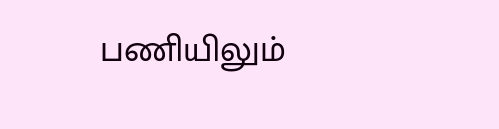பணியிலும்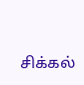சிக்கல்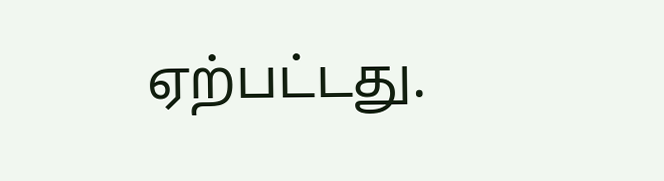ஏற்பட்டது.